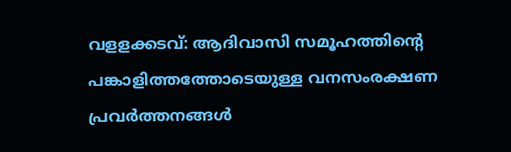വളളക്കടവ്: ആദിവാസി സമൂഹത്തിന്റെ പങ്കാളിത്തത്തോടെയുള്ള വനസംരക്ഷണ പ്രവർത്തനങ്ങൾ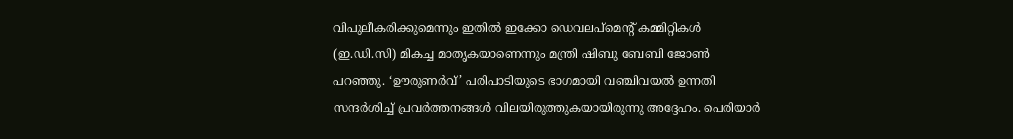വിപുലീകരിക്കുമെന്നും ഇതിൽ ഇക്കോ ഡെവലപ്മെന്റ് കമ്മിറ്റികൾ (ഇ.ഡി.സി) മികച്ച മാതൃകയാണെന്നും മന്ത്രി ഷിബു ബേബി ജോൺ പറഞ്ഞു. ‘ഊരുണർവ്’ പരിപാടിയുടെ ഭാഗമായി വഞ്ചിവയൽ ഉന്നതി സന്ദർശിച്ച് പ്രവർത്തനങ്ങൾ വിലയിരുത്തുകയായിരുന്നു അദ്ദേഹം. പെരിയാർ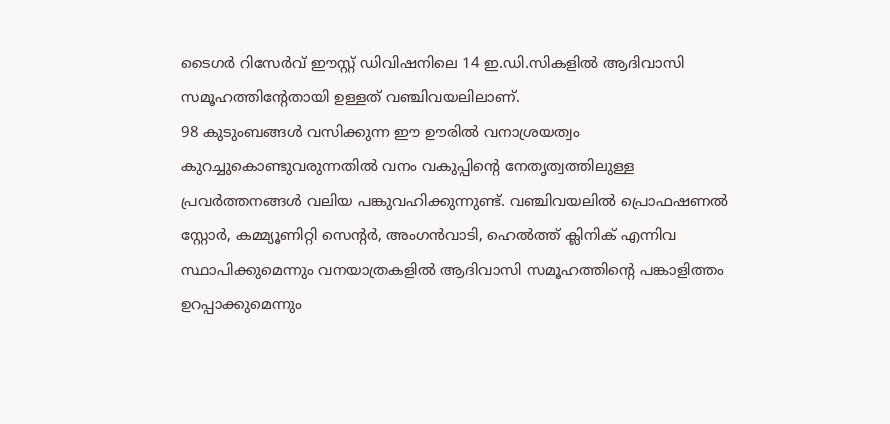ടൈഗർ റിസേർവ് ഈസ്റ്റ് ഡിവിഷനിലെ 14 ഇ.ഡി.സികളിൽ ആദിവാസി സമൂഹത്തിന്റേതായി ഉള്ളത് വഞ്ചിവയലിലാണ്.
98 കുടുംബങ്ങൾ വസിക്കുന്ന ഈ ഊരിൽ വനാശ്രയത്വം കുറച്ചുകൊണ്ടുവരുന്നതിൽ വനം വകുപ്പിന്റെ നേതൃത്വത്തിലുള്ള പ്രവർത്തനങ്ങൾ വലിയ പങ്കുവഹിക്കുന്നുണ്ട്. വഞ്ചിവയലിൽ പ്രൊഫഷണൽ സ്റ്റോർ, കമ്മ്യൂണിറ്റി സെന്റർ, അംഗൻവാടി, ഹെൽത്ത് ക്ലിനിക് എന്നിവ സ്ഥാപിക്കുമെന്നും വനയാത്രകളിൽ ആദിവാസി സമൂഹത്തിന്റെ പങ്കാളിത്തം ഉറപ്പാക്കുമെന്നും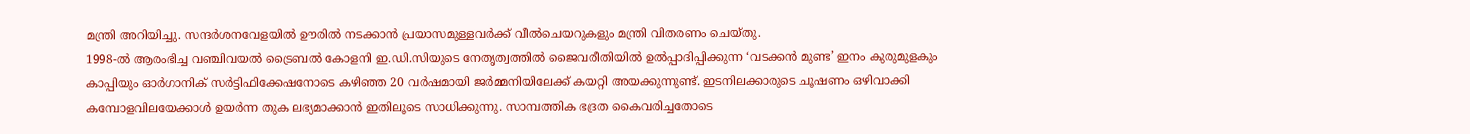മന്ത്രി അറിയിച്ചു. സന്ദർശനവേളയിൽ ഊരിൽ നടക്കാൻ പ്രയാസമുള്ളവർക്ക് വീൽചെയറുകളും മന്ത്രി വിതരണം ചെയ്തു.
1998-ൽ ആരംഭിച്ച വഞ്ചിവയൽ ട്രൈബൽ കോളനി ഇ.ഡി.സിയുടെ നേതൃത്വത്തിൽ ജൈവരീതിയിൽ ഉൽപ്പാദിപ്പിക്കുന്ന ‘വടക്കൻ മുണ്ട’ ഇനം കുരുമുളകും കാപ്പിയും ഓർഗാനിക് സർട്ടിഫിക്കേഷനോടെ കഴിഞ്ഞ 20 വർഷമായി ജർമ്മനിയിലേക്ക് കയറ്റി അയക്കുന്നുണ്ട്. ഇടനിലക്കാരുടെ ചൂഷണം ഒഴിവാക്കി കമ്പോളവിലയേക്കാൾ ഉയർന്ന തുക ലഭ്യമാക്കാൻ ഇതിലൂടെ സാധിക്കുന്നു. സാമ്പത്തിക ഭദ്രത കൈവരിച്ചതോടെ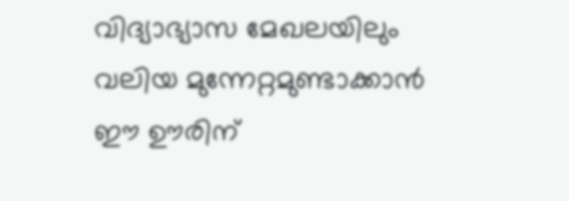വിദ്യാഭ്യാസ മേഖലയിലും വലിയ മുന്നേറ്റമുണ്ടാക്കാൻ ഈ ഊരിന്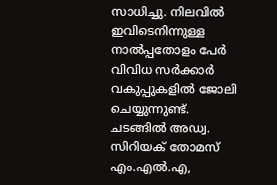സാധിച്ചു. നിലവിൽ ഇവിടെനിന്നുള്ള നാൽപ്പതോളം പേർ വിവിധ സർക്കാർ വകുപ്പുകളിൽ ജോലി ചെയ്യുന്നുണ്ട്.
ചടങ്ങിൽ അഡ്വ. സിറിയക് തോമസ് എം.എൽ.എ,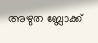അഴുത ബ്ലോക്ക്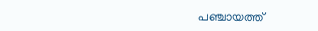പഞ്ചായത്ത്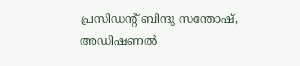പ്രസിഡന്റ് ബിന്ദു സന്തോഷ്, അഡിഷണൽ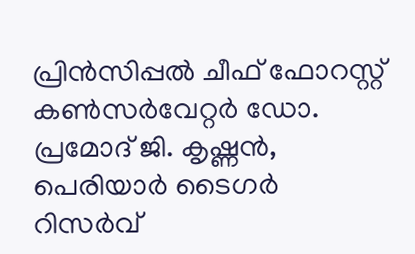പ്രിൻസിപ്പൽ ചീഫ് ഫോറസ്റ്റ് കൺസർവേറ്റർ ഡോ. പ്രമോദ് ജി. കൃഷ്ണൻ, പെരിയാർ ടൈഗർ റിസർവ്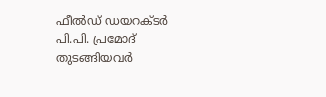ഫീൽഡ് ഡയറക്ടർ പി.പി. പ്രമോദ് തുടങ്ങിയവർ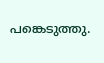പങ്കെടുത്തു.